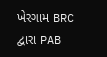ખેરગામ BRC દ્વારા PAB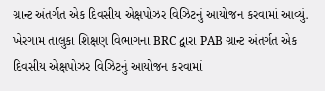ગ્રાન્ટ અંતર્ગત એક દિવસીય એક્ષપોઝર વિઝિટનું આયોજન કરવામાં આવ્યું.
ખેરગામ તાલુકા શિક્ષણ વિભાગના BRC દ્વારા PAB ગ્રાન્ટ અંતર્ગત એક દિવસીય એક્ષપોઝર વિઝિટનું આયોજન કરવામાં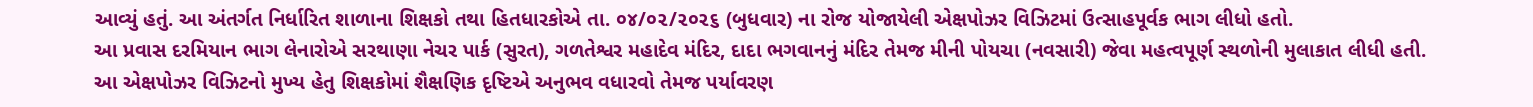આવ્યું હતું. આ અંતર્ગત નિર્ધારિત શાળાના શિક્ષકો તથા હિતધારકોએ તા. ૦૪/૦૨/૨૦૨૬ (બુધવાર) ના રોજ યોજાયેલી એક્ષપોઝર વિઝિટમાં ઉત્સાહપૂર્વક ભાગ લીધો હતો.
આ પ્રવાસ દરમિયાન ભાગ લેનારોએ સરથાણા નેચર પાર્ક (સુરત), ગળતેશ્વર મહાદેવ મંદિર, દાદા ભગવાનનું મંદિર તેમજ મીની પોયચા (નવસારી) જેવા મહત્વપૂર્ણ સ્થળોની મુલાકાત લીધી હતી.
આ એક્ષપોઝર વિઝિટનો મુખ્ય હેતુ શિક્ષકોમાં શૈક્ષણિક દૃષ્ટિએ અનુભવ વધારવો તેમજ પર્યાવરણ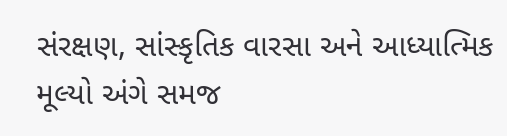સંરક્ષણ, સાંસ્કૃતિક વારસા અને આધ્યાત્મિક મૂલ્યો અંગે સમજ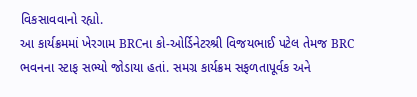વિકસાવવાનો રહ્યો.
આ કાર્યક્રમમાં ખેરગામ BRCના કો-ઓર્ડિનેટરશ્રી વિજયભાઈ પટેલ તેમજ BRC ભવનના સ્ટાફ સભ્યો જોડાયા હતાં. સમગ્ર કાર્યક્રમ સફળતાપૂર્વક અને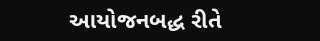આયોજનબદ્ધ રીતે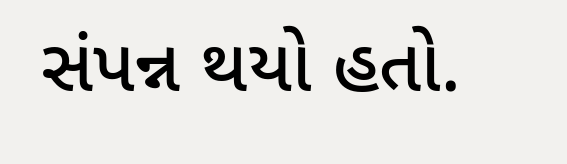સંપન્ન થયો હતો.